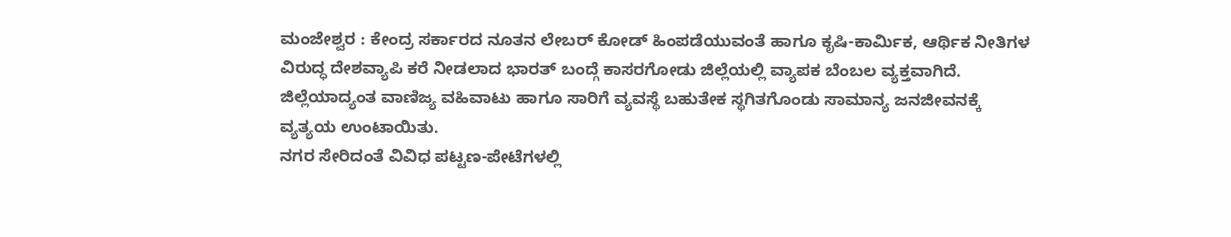ಮಂಜೇಶ್ವರ : ಕೇಂದ್ರ ಸರ್ಕಾರದ ನೂತನ ಲೇಬರ್ ಕೋಡ್ ಹಿಂಪಡೆಯುವಂತೆ ಹಾಗೂ ಕೃಷಿ-ಕಾರ್ಮಿಕ, ಆರ್ಥಿಕ ನೀತಿಗಳ ವಿರುದ್ಧ ದೇಶವ್ಯಾಪಿ ಕರೆ ನೀಡಲಾದ ಭಾರತ್ ಬಂದ್ಗೆ ಕಾಸರಗೋಡು ಜಿಲ್ಲೆಯಲ್ಲಿ ವ್ಯಾಪಕ ಬೆಂಬಲ ವ್ಯಕ್ತವಾಗಿದೆ. ಜಿಲ್ಲೆಯಾದ್ಯಂತ ವಾಣಿಜ್ಯ ವಹಿವಾಟು ಹಾಗೂ ಸಾರಿಗೆ ವ್ಯವಸ್ಥೆ ಬಹುತೇಕ ಸ್ಥಗಿತಗೊಂಡು ಸಾಮಾನ್ಯ ಜನಜೀವನಕ್ಕೆ ವ್ಯತ್ಯಯ ಉಂಟಾಯಿತು.
ನಗರ ಸೇರಿದಂತೆ ವಿವಿಧ ಪಟ್ಟಣ-ಪೇಟೆಗಳಲ್ಲಿ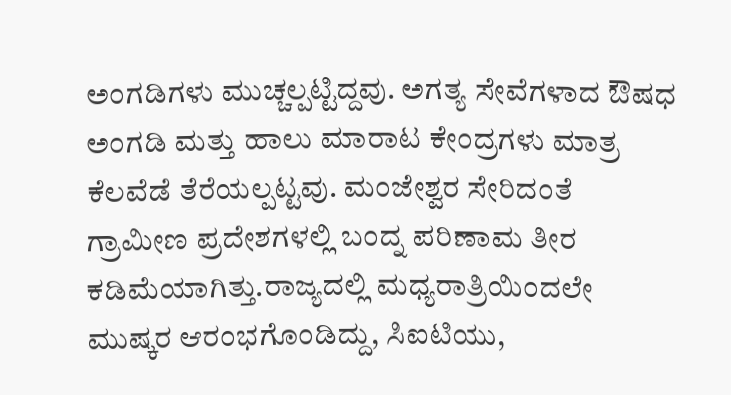ಅಂಗಡಿಗಳು ಮುಚ್ಚಲ್ಪಟ್ಟಿದ್ದವು. ಅಗತ್ಯ ಸೇವೆಗಳಾದ ಔಷಧ ಅಂಗಡಿ ಮತ್ತು ಹಾಲು ಮಾರಾಟ ಕೇಂದ್ರಗಳು ಮಾತ್ರ ಕೆಲವೆಡೆ ತೆರೆಯಲ್ಪಟ್ಟವು. ಮಂಜೇಶ್ವರ ಸೇರಿದಂತೆ ಗ್ರಾಮೀಣ ಪ್ರದೇಶಗಳಲ್ಲಿ ಬಂದ್ನ ಪರಿಣಾಮ ತೀರ ಕಡಿಮೆಯಾಗಿತ್ತು.ರಾಜ್ಯದಲ್ಲಿ ಮಧ್ಯರಾತ್ರಿಯಿಂದಲೇ ಮುಷ್ಕರ ಆರಂಭಗೊಂಡಿದ್ದು, ಸಿಐಟಿಯು,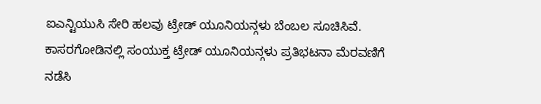ಐಎನ್ಟಿಯುಸಿ ಸೇರಿ ಹಲವು ಟ್ರೇಡ್ ಯೂನಿಯನ್ಗಳು ಬೆಂಬಲ ಸೂಚಿಸಿವೆ. ಕಾಸರಗೋಡಿನಲ್ಲಿ ಸಂಯುಕ್ತ ಟ್ರೇಡ್ ಯೂನಿಯನ್ಗಳು ಪ್ರತಿಭಟನಾ ಮೆರವಣಿಗೆ ನಡೆಸಿ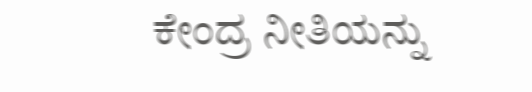ಕೇಂದ್ರ ನೀತಿಯನ್ನು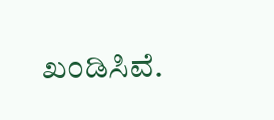ಖಂಡಿಸಿವೆ.